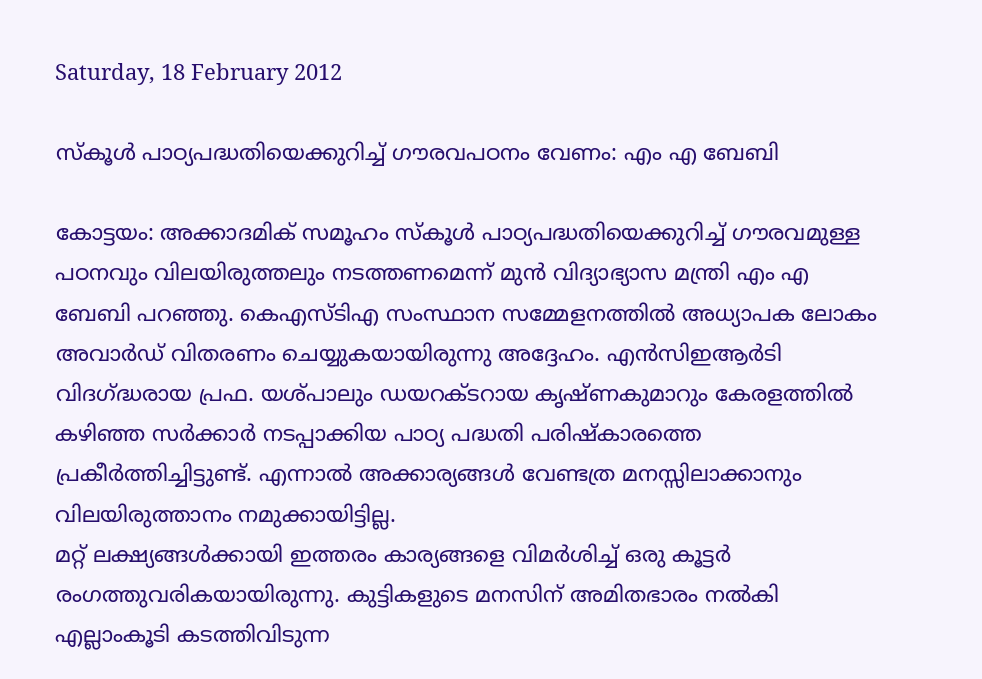Saturday, 18 February 2012

സ്കൂള്‍ പാഠ്യപദ്ധതിയെക്കുറിച്ച് ഗൗരവപഠനം വേണം: എം എ ബേബി

കോട്ടയം: അക്കാദമിക് സമൂഹം സ്കൂള്‍ പാഠ്യപദ്ധതിയെക്കുറിച്ച് ഗൗരവമുള്ള പഠനവും വിലയിരുത്തലും നടത്തണമെന്ന് മുന്‍ വിദ്യാഭ്യാസ മന്ത്രി എം എ ബേബി പറഞ്ഞു. കെഎസ്ടിഎ സംസ്ഥാന സമ്മേളനത്തില്‍ അധ്യാപക ലോകം അവാര്‍ഡ് വിതരണം ചെയ്യുകയായിരുന്നു അദ്ദേഹം. എന്‍സിഇആര്‍ടി വിദഗ്ദ്ധരായ പ്രഫ. യശ്പാലും ഡയറക്ടറായ കൃഷ്ണകുമാറും കേരളത്തില്‍ കഴിഞ്ഞ സര്‍ക്കാര്‍ നടപ്പാക്കിയ പാഠ്യ പദ്ധതി പരിഷ്കാരത്തെ പ്രകീര്‍ത്തിച്ചിട്ടുണ്ട്. എന്നാല്‍ അക്കാര്യങ്ങള്‍ വേണ്ടത്ര മനസ്സിലാക്കാനും വിലയിരുത്താനം നമുക്കായിട്ടില്ല.
മറ്റ് ലക്ഷ്യങ്ങള്‍ക്കായി ഇത്തരം കാര്യങ്ങളെ വിമര്‍ശിച്ച് ഒരു കൂട്ടര്‍ രംഗത്തുവരികയായിരുന്നു. കുട്ടികളുടെ മനസിന് അമിതഭാരം നല്‍കി എല്ലാംകൂടി കടത്തിവിടുന്ന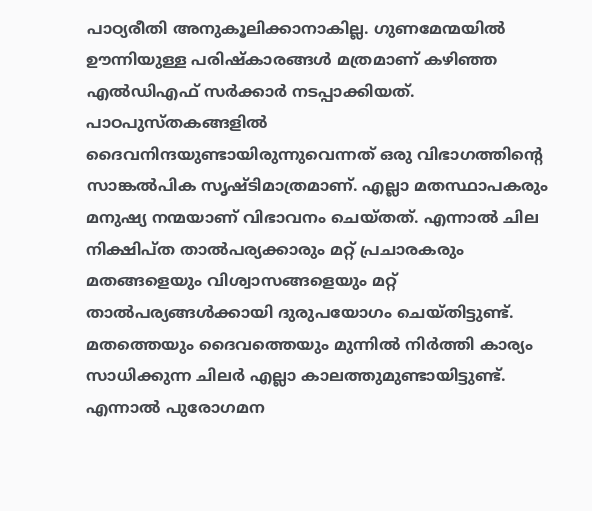പാഠ്യരീതി അനുകൂലിക്കാനാകില്ല. ഗുണമേന്മയില്‍ ഊന്നിയുള്ള പരിഷ്കാരങ്ങള്‍ മത്രമാണ് കഴിഞ്ഞ എല്‍ഡിഎഫ് സര്‍ക്കാര്‍ നടപ്പാക്കിയത്. പാഠപുസ്തകങ്ങളില്‍ ദൈവനിന്ദയുണ്ടായിരുന്നുവെന്നത് ഒരു വിഭാഗത്തിന്റെ സാങ്കല്‍പിക സൃഷ്ടിമാത്രമാണ്. എല്ലാ മതസ്ഥാപകരും മനുഷ്യ നന്മയാണ് വിഭാവനം ചെയ്തത്. എന്നാല്‍ ചില നിക്ഷിപ്ത താല്‍പര്യക്കാരും മറ്റ് പ്രചാരകരും മതങ്ങളെയും വിശ്വാസങ്ങളെയും മറ്റ് താല്‍പര്യങ്ങള്‍ക്കായി ദുരുപയോഗം ചെയ്തിട്ടുണ്ട്. മതത്തെയും ദൈവത്തെയും മുന്നില്‍ നിര്‍ത്തി കാര്യം സാധിക്കുന്ന ചിലര്‍ എല്ലാ കാലത്തുമുണ്ടായിട്ടുണ്ട്. എന്നാല്‍ പുരോഗമന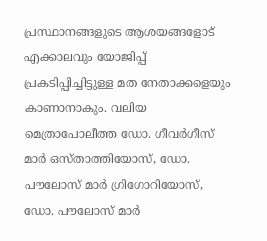പ്രസ്ഥാനങ്ങളുടെ ആശയങ്ങളോട് എക്കാലവും യോജിപ്പ് പ്രകടിപ്പിച്ചിട്ടുള്ള മത നേതാക്കളെയും കാണാനാകും. വലിയ മെത്രാപോലീത്ത ഡോ. ഗീവര്‍ഗീസ് മാര്‍ ഒസ്താത്തിയോസ്, ഡോ. പൗലോസ് മാര്‍ ഗ്രിഗോറിയോസ്, ഡോ. പൗലോസ് മാര്‍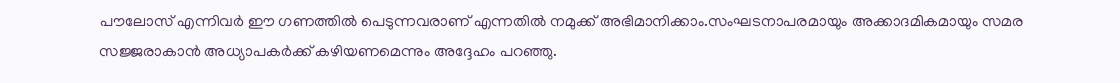പൗലോസ് എന്നിവര്‍ ഈ ഗണത്തില്‍ പെടുന്നവരാണ് എന്നതില്‍ നമുക്ക് അഭിമാനിക്കാം.സംഘടനാപരമായും അക്കാദമികമായും സമര സജ്ജരാകാന്‍ അധ്യാപകര്‍ക്ക് കഴിയണമെന്നും അദ്ദേഹം പറഞ്ഞു.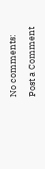No comments:

Post a Comment